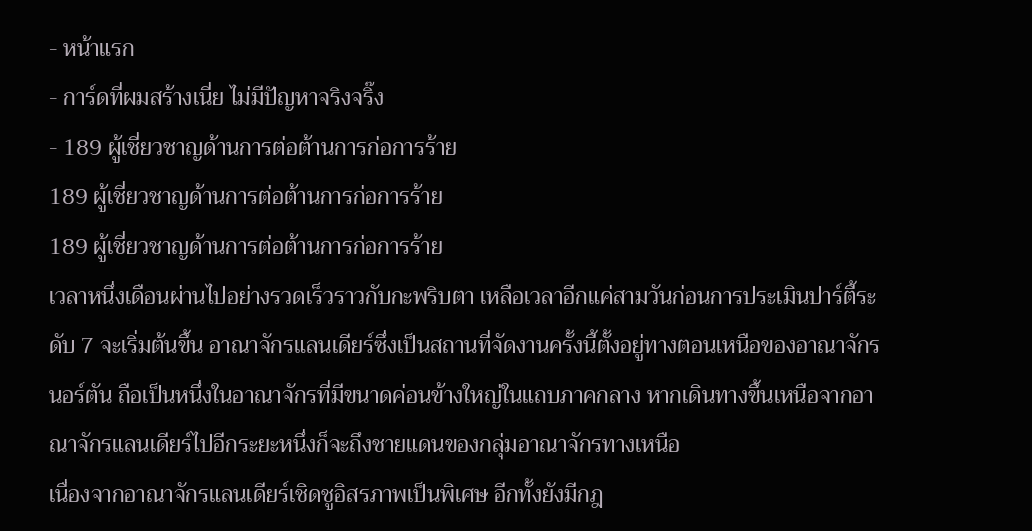- หน้าแรก
- การ์ดที่ผมสร้างเนี่ย ไม่มีปัญหาจริงจริ๊ง
- 189 ผู้เชี่ยวชาญด้านการต่อต้านการก่อการร้าย
189 ผู้เชี่ยวชาญด้านการต่อต้านการก่อการร้าย
189 ผู้เชี่ยวชาญด้านการต่อต้านการก่อการร้าย
เวลาหนึ่งเดือนผ่านไปอย่างรวดเร็วราวกับกะพริบตา เหลือเวลาอีกแค่สามวันก่อนการประเมินปาร์ตี้ระดับ 7 จะเริ่มต้นขึ้น อาณาจักรแลนเดียร์ซึ่งเป็นสถานที่จัดงานครั้งนี้ตั้งอยู่ทางตอนเหนือของอาณาจักรนอร์ตัน ถือเป็นหนึ่งในอาณาจักรที่มีขนาดค่อนข้างใหญ่ในแถบภาคกลาง หากเดินทางขึ้นเหนือจากอาณาจักรแลนเดียร์ไปอีกระยะหนึ่งก็จะถึงชายแดนของกลุ่มอาณาจักรทางเหนือ
เนื่องจากอาณาจักรแลนเดียร์เชิดชูอิสรภาพเป็นพิเศษ อีกทั้งยังมีกฎ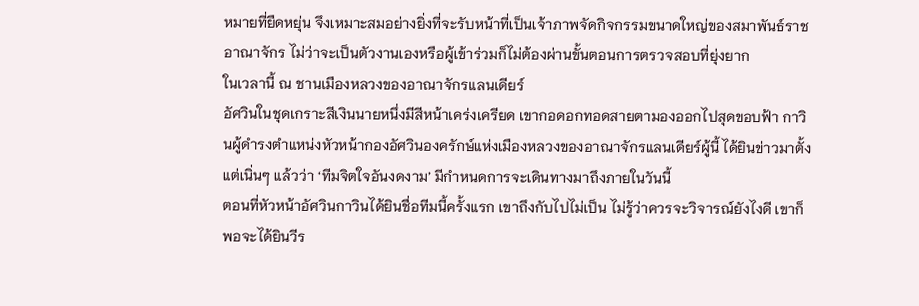หมายที่ยืดหยุ่น จึงเหมาะสมอย่างยิ่งที่จะรับหน้าที่เป็นเจ้าภาพจัดกิจกรรมขนาดใหญ่ของสมาพันธ์ราชอาณาจักร ไม่ว่าจะเป็นตัวงานเองหรือผู้เข้าร่วมก็ไม่ต้องผ่านขั้นตอนการตรวจสอบที่ยุ่งยาก
ในเวลานี้ ณ ชานเมืองหลวงของอาณาจักรแลนเดียร์
อัศวินในชุดเกราะสีเงินนายหนึ่งมีสีหน้าเคร่งเครียด เขากอดอกทอดสายตามองออกไปสุดขอบฟ้า กาวินผู้ดำรงตำแหน่งหัวหน้ากองอัศวินองครักษ์แห่งเมืองหลวงของอาณาจักรแลนเดียร์ผู้นี้ ได้ยินข่าวมาตั้งแต่เนิ่นๆ แล้วว่า ‘ทีมจิตใจอันงดงาม’ มีกำหนดการจะเดินทางมาถึงภายในวันนี้
ตอนที่หัวหน้าอัศวินกาวินได้ยินชื่อทีมนี้ครั้งแรก เขาถึงกับไปไม่เป็น ไม่รู้ว่าควรจะวิจารณ์ยังไงดี เขาก็พอจะได้ยินวีร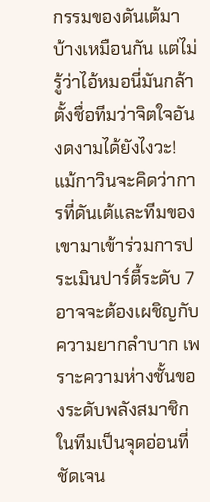กรรมของดันเต้มาบ้างเหมือนกัน แต่ไม่รู้ว่าไอ้หมอนี่มันกล้าตั้งชื่อทีมว่าจิตใจอันงดงามได้ยังไงวะ!
แม้กาวินจะคิดว่าการที่ดันเต้และทีมของเขามาเข้าร่วมการประเมินปาร์ตี้ระดับ 7 อาจจะต้องเผชิญกับความยากลำบาก เพราะความห่างชั้นของระดับพลังสมาชิกในทีมเป็นจุดอ่อนที่ชัดเจน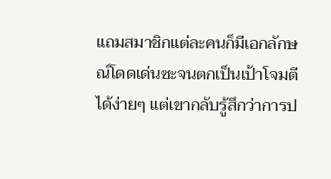แถมสมาชิกแต่ละคนก็มีเอกลักษณ์โดดเด่นซะจนตกเป็นเป้าโจมตีได้ง่ายๆ แต่เขากลับรู้สึกว่าการป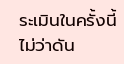ระเมินในครั้งนี้ ไม่ว่าดัน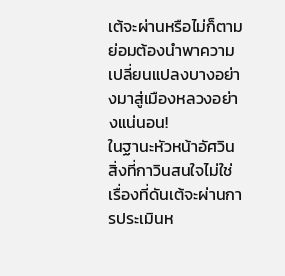เต้จะผ่านหรือไม่ก็ตาม ย่อมต้องนำพาความเปลี่ยนแปลงบางอย่างมาสู่เมืองหลวงอย่างแน่นอน!
ในฐานะหัวหน้าอัศวิน สิ่งที่กาวินสนใจไม่ใช่เรื่องที่ดันเต้จะผ่านการประเมินห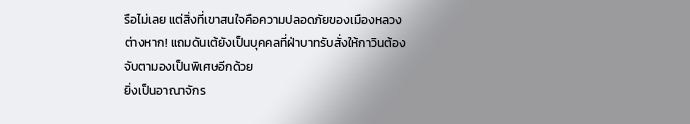รือไม่เลย แต่สิ่งที่เขาสนใจคือความปลอดภัยของเมืองหลวงต่างหาก! แถมดันเต้ยังเป็นบุคคลที่ฝ่าบาทรับสั่งให้กาวินต้องจับตามองเป็นพิเศษอีกด้วย
ยิ่งเป็นอาณาจักร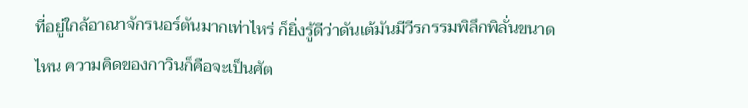ที่อยู่ใกล้อาณาจักรนอร์ตันมากเท่าไหร่ ก็ยิ่งรู้ดีว่าดันเต้มันมีวีรกรรมพิลึกพิลั่นขนาดไหน ความคิดของกาวินก็คือจะเป็นศัต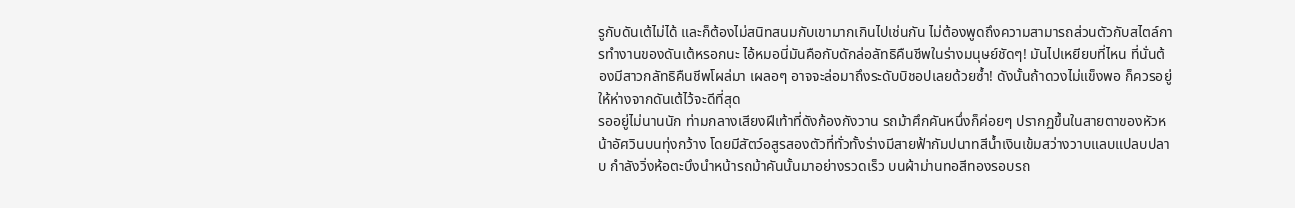รูกับดันเต้ไม่ได้ และก็ต้องไม่สนิทสนมกับเขามากเกินไปเช่นกัน ไม่ต้องพูดถึงความสามารถส่วนตัวกับสไตล์การทำงานของดันเต้หรอกนะ ไอ้หมอนี่มันคือกับดักล่อลัทธิคืนชีพในร่างมนุษย์ชัดๆ! มันไปเหยียบที่ไหน ที่นั่นต้องมีสาวกลัทธิคืนชีพโผล่มา เผลอๆ อาจจะล่อมาถึงระดับบิชอปเลยด้วยซ้ำ! ดังนั้นถ้าดวงไม่แข็งพอ ก็ควรอยู่ให้ห่างจากดันเต้ไว้จะดีที่สุด
รออยู่ไม่นานนัก ท่ามกลางเสียงฝีเท้าที่ดังก้องกังวาน รถม้าศึกคันหนึ่งก็ค่อยๆ ปรากฏขึ้นในสายตาของหัวหน้าอัศวินบนทุ่งกว้าง โดยมีสัตว์อสูรสองตัวที่ทั่วทั้งร่างมีสายฟ้ากัมปนาทสีน้ำเงินเข้มสว่างวาบแลบแปลบปลาบ กำลังวิ่งห้อตะบึงนำหน้ารถม้าคันนั้นมาอย่างรวดเร็ว บนผ้าม่านทอสีทองรอบรถ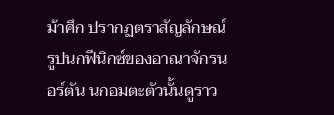ม้าศึก ปรากฏตราสัญลักษณ์รูปนกฟีนิกซ์ของอาณาจักรนอร์ตัน นกอมตะตัวนั้นดูราว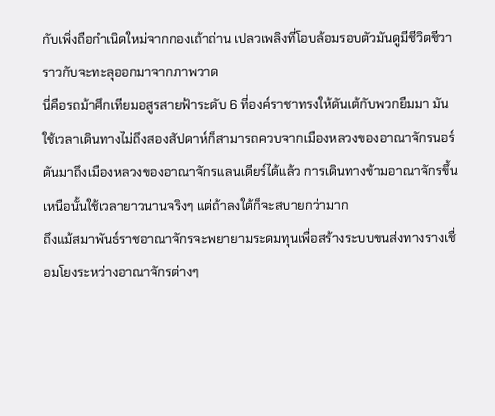กับเพิ่งถือกำเนิดใหม่จากกองเถ้าถ่าน เปลวเพลิงที่โอบล้อมรอบตัวมันดูมีชีวิตชีวาราวกับจะทะลุออกมาจากภาพวาด
นี่คือรถม้าศึกเทียมอสูรสายฟ้าระดับ 6 ที่องค์ราชาทรงให้ดันเต้กับพวกยืมมา มันใช้เวลาเดินทางไม่ถึงสองสัปดาห์ก็สามารถควบจากเมืองหลวงของอาณาจักรนอร์ตันมาถึงเมืองหลวงของอาณาจักรแลนเดียร์ได้แล้ว การเดินทางข้ามอาณาจักรขึ้นเหนือนั้นใช้เวลายาวนานจริงๆ แต่ถ้าลงใต้ก็จะสบายกว่ามาก
ถึงแม้สมาพันธ์ราชอาณาจักรจะพยายามระดมทุนเพื่อสร้างระบบขนส่งทางรางเชื่อมโยงระหว่างอาณาจักรต่างๆ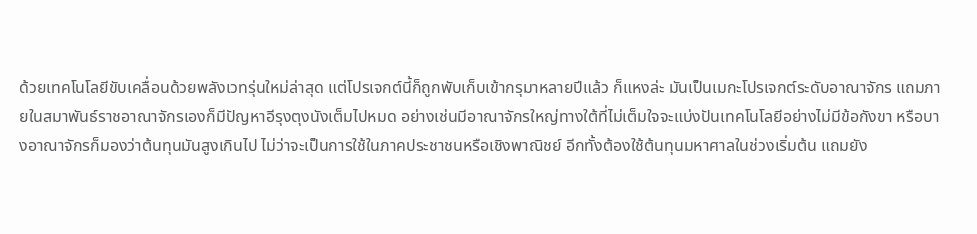ด้วยเทคโนโลยีขับเคลื่อนด้วยพลังเวทรุ่นใหม่ล่าสุด แต่โปรเจกต์นี้ก็ถูกพับเก็บเข้ากรุมาหลายปีแล้ว ก็แหงล่ะ มันเป็นเมกะโปรเจกต์ระดับอาณาจักร แถมภายในสมาพันธ์ราชอาณาจักรเองก็มีปัญหาอีรุงตุงนังเต็มไปหมด อย่างเช่นมีอาณาจักรใหญ่ทางใต้ที่ไม่เต็มใจจะแบ่งปันเทคโนโลยีอย่างไม่มีข้อกังขา หรือบางอาณาจักรก็มองว่าต้นทุนมันสูงเกินไป ไม่ว่าจะเป็นการใช้ในภาคประชาชนหรือเชิงพาณิชย์ อีกทั้งต้องใช้ต้นทุนมหาศาลในช่วงเริ่มต้น แถมยัง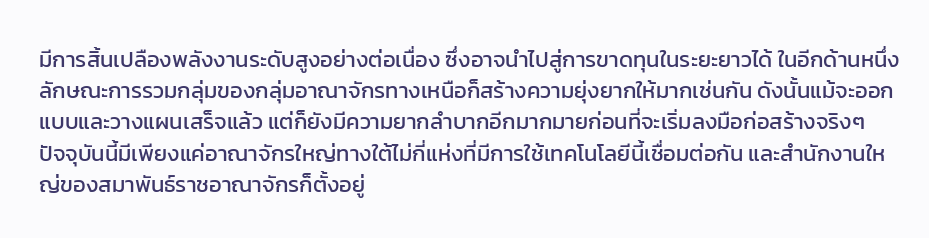มีการสิ้นเปลืองพลังงานระดับสูงอย่างต่อเนื่อง ซึ่งอาจนำไปสู่การขาดทุนในระยะยาวได้ ในอีกด้านหนึ่ง ลักษณะการรวมกลุ่มของกลุ่มอาณาจักรทางเหนือก็สร้างความยุ่งยากให้มากเช่นกัน ดังนั้นแม้จะออกแบบและวางแผนเสร็จแล้ว แต่ก็ยังมีความยากลำบากอีกมากมายก่อนที่จะเริ่มลงมือก่อสร้างจริงๆ
ปัจจุบันนี้มีเพียงแค่อาณาจักรใหญ่ทางใต้ไม่กี่แห่งที่มีการใช้เทคโนโลยีนี้เชื่อมต่อกัน และสำนักงานใหญ่ของสมาพันธ์ราชอาณาจักรก็ตั้งอยู่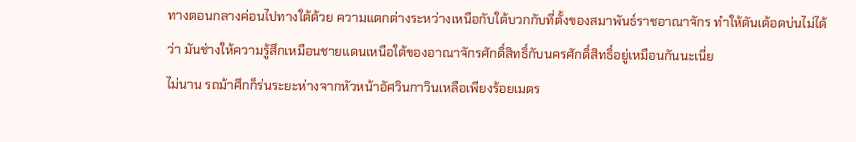ทางตอนกลางค่อนไปทางใต้ด้วย ความแตกต่างระหว่างเหนือกับใต้บวกกับที่ตั้งของสมาพันธ์ราชอาณาจักร ทำให้ดันเต้อดบ่นไม่ได้ว่า มันช่างให้ความรู้สึกเหมือนชายแดนเหนือใต้ของอาณาจักรศักดิ์สิทธิ์กับนครศักดิ์สิทธิ์อยู่เหมือนกันนะเนี่ย
ไม่นาน รถม้าศึกก็ร่นระยะห่างจากหัวหน้าอัศวินกาวินเหลือเพียงร้อยเมตร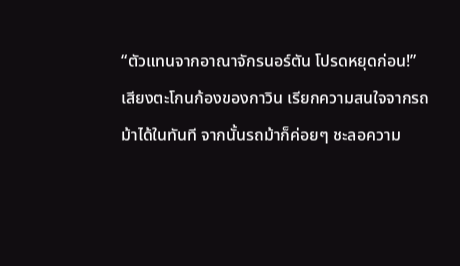“ตัวแทนจากอาณาจักรนอร์ตัน โปรดหยุดก่อน!”
เสียงตะโกนก้องของกาวิน เรียกความสนใจจากรถม้าได้ในทันที จากนั้นรถม้าก็ค่อยๆ ชะลอความ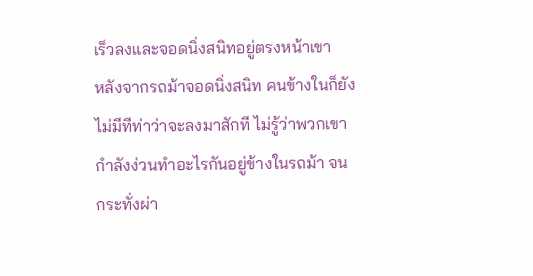เร็วลงและจอดนิ่งสนิทอยู่ตรงหน้าเขา
หลังจากรถม้าจอดนิ่งสนิท คนข้างในก็ยังไม่มีทีท่าว่าจะลงมาสักที ไม่รู้ว่าพวกเขากำลังง่วนทำอะไรกันอยู่ข้างในรถม้า จนกระทั่งผ่า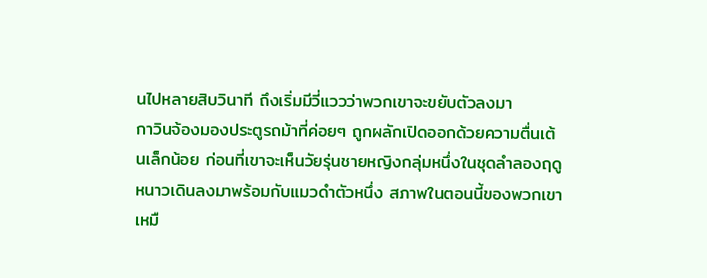นไปหลายสิบวินาที ถึงเริ่มมีวี่แววว่าพวกเขาจะขยับตัวลงมา
กาวินจ้องมองประตูรถม้าที่ค่อยๆ ถูกผลักเปิดออกด้วยความตื่นเต้นเล็กน้อย ก่อนที่เขาจะเห็นวัยรุ่นชายหญิงกลุ่มหนึ่งในชุดลำลองฤดูหนาวเดินลงมาพร้อมกับแมวดำตัวหนึ่ง สภาพในตอนนี้ของพวกเขาเหมื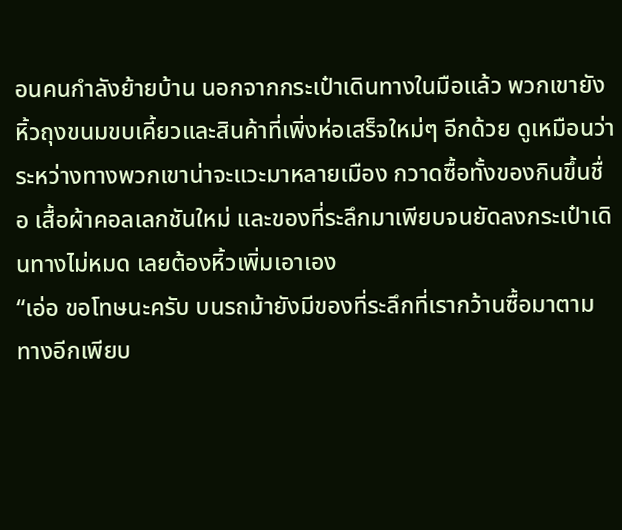อนคนกำลังย้ายบ้าน นอกจากกระเป๋าเดินทางในมือแล้ว พวกเขายังหิ้วถุงขนมขบเคี้ยวและสินค้าที่เพิ่งห่อเสร็จใหม่ๆ อีกด้วย ดูเหมือนว่าระหว่างทางพวกเขาน่าจะแวะมาหลายเมือง กวาดซื้อทั้งของกินขึ้นชื่อ เสื้อผ้าคอลเลกชันใหม่ และของที่ระลึกมาเพียบจนยัดลงกระเป๋าเดินทางไม่หมด เลยต้องหิ้วเพิ่มเอาเอง
“เอ่อ ขอโทษนะครับ บนรถม้ายังมีของที่ระลึกที่เรากว้านซื้อมาตามทางอีกเพียบ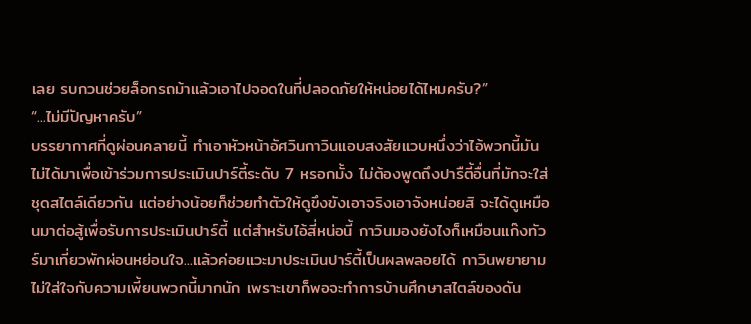เลย รบกวนช่วยล็อกรถม้าแล้วเอาไปจอดในที่ปลอดภัยให้หน่อยได้ไหมครับ?”
“...ไม่มีปัญหาครับ”
บรรยากาศที่ดูผ่อนคลายนี้ ทำเอาหัวหน้าอัศวินกาวินแอบสงสัยแวบหนึ่งว่าไอ้พวกนี้มันไม่ได้มาเพื่อเข้าร่วมการประเมินปาร์ตี้ระดับ 7 หรอกมั้ง ไม่ต้องพูดถึงปารืตี้อื่นที่มักจะใส่ชุดสไตล์เดียวกัน แต่อย่างน้อยก็ช่วยทำตัวให้ดูขึงขังเอาจริงเอาจังหน่อยสิ จะได้ดูเหมือนมาต่อสู้เพื่อรับการประเมินปาร์ตี้ แต่สำหรับไอ้สี่หน่อนี้ กาวินมองยังไงก็เหมือนแก๊งทัวร์มาเที่ยวพักผ่อนหย่อนใจ...แล้วค่อยแวะมาประเมินปาร์ตี้เป็นผลพลอยได้ กาวินพยายามไม่ใส่ใจกับความเพี้ยนพวกนี้มากนัก เพราะเขาก็พอจะทำการบ้านศึกษาสไตล์ของดัน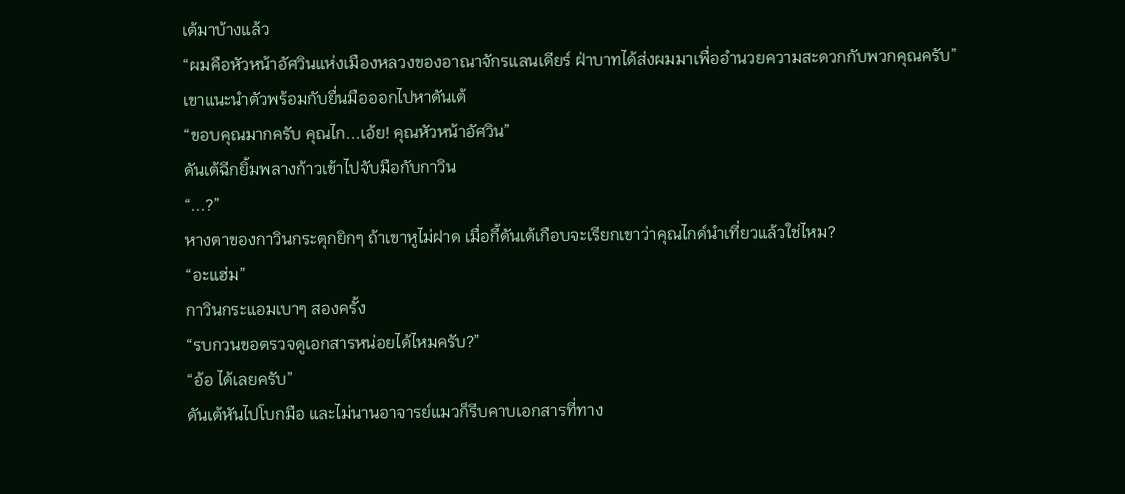เต้มาบ้างแล้ว
“ผมคือหัวหน้าอัศวินแห่งเมืองหลวงของอาณาจักรแลนเดียร์ ฝ่าบาทได้ส่งผมมาเพื่ออำนวยความสะดวกกับพวกคุณครับ”
เขาแนะนำตัวพร้อมกับยื่นมือออกไปหาดันเต้
“ขอบคุณมากครับ คุณไก...เอ้ย! คุณหัวหน้าอัศวิน”
ดันเต้ฉีกยิ้มพลางก้าวเข้าไปจับมือกับกาวิน
“...?”
หางตาของกาวินกระตุกยิกๆ ถ้าเขาหูไม่ฝาด เมื่อกี้ดันเต้เกือบจะเรียกเขาว่าคุณไกด์นำเที่ยวแล้วใช่ไหม?
“อะแฮ่ม”
กาวินกระแอมเบาๆ สองครั้ง
“รบกวนขอตรวจดูเอกสารหน่อยได้ไหมครับ?”
“อ้อ ได้เลยครับ”
ดันเต้หันไปโบกมือ และไม่นานอาจารย์แมวก็รีบคาบเอกสารที่ทาง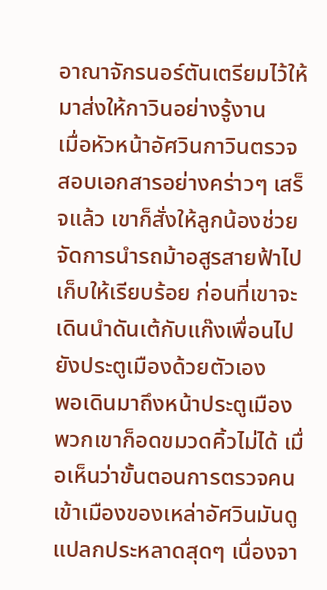อาณาจักรนอร์ตันเตรียมไว้ให้มาส่งให้กาวินอย่างรู้งาน
เมื่อหัวหน้าอัศวินกาวินตรวจสอบเอกสารอย่างคร่าวๆ เสร็จแล้ว เขาก็สั่งให้ลูกน้องช่วยจัดการนำรถม้าอสูรสายฟ้าไปเก็บให้เรียบร้อย ก่อนที่เขาจะเดินนำดันเต้กับแก๊งเพื่อนไปยังประตูเมืองด้วยตัวเอง
พอเดินมาถึงหน้าประตูเมือง พวกเขาก็อดขมวดคิ้วไม่ได้ เมื่อเห็นว่าขั้นตอนการตรวจคนเข้าเมืองของเหล่าอัศวินมันดูแปลกประหลาดสุดๆ เนื่องจา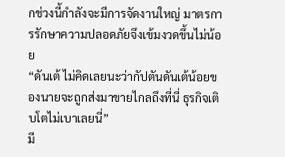กช่วงนี้กำลังจะมีการจัดงานใหญ่ มาตรการรักษาความปลอดภัยจึงเข้มงวดขึ้นไม่น้อย
“ดันเต้ ไม่คิดเลยนะว่ากัปตันดันเต้น้อยของนายจะถูกส่งมาขายไกลถึงที่นี่ ธุรกิจเติบโตไม่เบาเลยนี่”
มี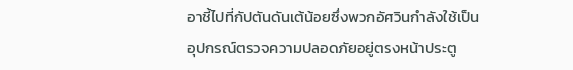อาชี้ไปที่กัปตันดันเต้น้อยซึ่งพวกอัศวินกำลังใช้เป็นอุปกรณ์ตรวจความปลอดภัยอยู่ตรงหน้าประตู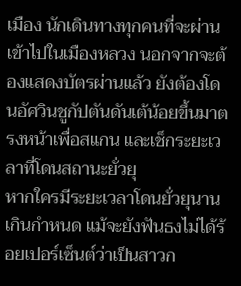เมือง นักเดินทางทุกคนที่จะผ่านเข้าไปในเมืองหลวง นอกจากจะต้องแสดงบัตรผ่านแล้ว ยังต้องโดนอัศวินชูกัปตันดันเต้น้อยขึ้นมาตรงหน้าเพื่อสแกน และเช็กระยะเวลาที่โดนสถานะยั่วยุ
หากใครมีระยะเวลาโดนยั่วยุนานเกินกำหนด แม้จะยังฟันธงไม่ได้ร้อยเปอร์เซ็นต์ว่าเป็นสาวก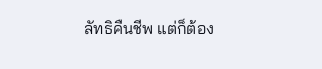ลัทธิคืนชีพ แต่ก็ต้อง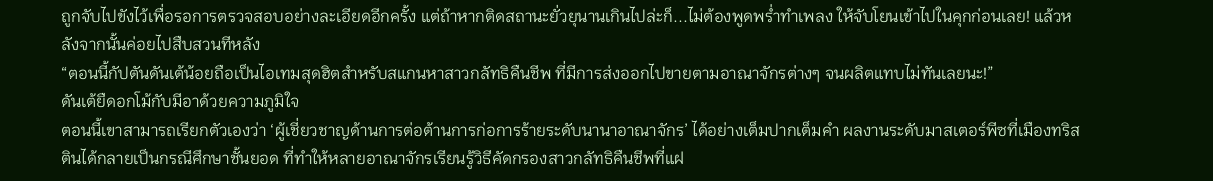ถูกจับไปขังไว้เพื่อรอการตรวจสอบอย่างละเอียดอีกครั้ง แต่ถ้าหากติดสถานะยั่วยุนานเกินไปล่ะก็...ไม่ต้องพูดพร่ำทำเพลง ให้จับโยนเข้าไปในคุกก่อนเลย! แล้วหลังจากนั้นค่อยไปสืบสวนทีหลัง
“ตอนนี้กัปตันดันเต้น้อยถือเป็นไอเทมสุดฮิตสำหรับสแกนหาสาวกลัทธิคืนชีพ ที่มีการส่งออกไปขายตามอาณาจักรต่างๆ จนผลิตแทบไม่ทันเลยนะ!”
ดันเต้ยืดอกโม้กับมีอาด้วยความภูมิใจ
ตอนนี้เขาสามารถเรียกตัวเองว่า ‘ผู้เชี่ยวชาญด้านการต่อต้านการก่อการร้ายระดับนานาอาณาจักร’ ได้อย่างเต็มปากเต็มคำ ผลงานระดับมาสเตอร์พีซที่เมืองทริสตินได้กลายเป็นกรณีศึกษาชั้นยอด ที่ทำให้หลายอาณาจักรเรียนรู้วิธีคัดกรองสาวกลัทธิคืนชีพที่แฝ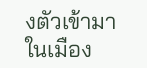งตัวเข้ามาในเมือง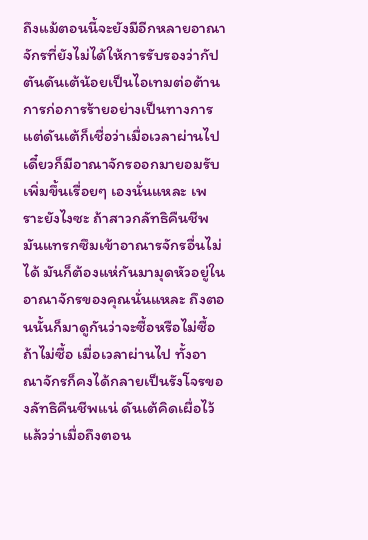ถึงแม้ตอนนี้จะยังมีอีกหลายอาณาจักรที่ยังไม่ได้ให้การรับรองว่ากัปตันดันเต้น้อยเป็นไอเทมต่อต้านการก่อการร้ายอย่างเป็นทางการ แต่ดันเต้ก็เชื่อว่าเมื่อเวลาผ่านไป เดี๋ยวก็มีอาณาจักรออกมายอมรับเพิ่มขึ้นเรื่อยๆ เองนั่นแหละ เพราะยังไงซะ ถ้าสาวกลัทธิคืนชีพมันแทรกซึมเข้าอาณารจักรอื่นไม่ได้ มันก็ต้องแห่กันมามุดหัวอยู่ในอาณาจักรของคุณนั่นแหละ ถึงตอนนั้นก็มาดูกันว่าจะซื้อหรือไม่ซื้อ ถ้าไม่ซื้อ เมื่อเวลาผ่านไป ทั้งอาณาจักรก็คงได้กลายเป็นรังโจรของลัทธิคืนชีพแน่ ดันเต้คิดเผื่อไว้แล้วว่าเมื่อถึงตอน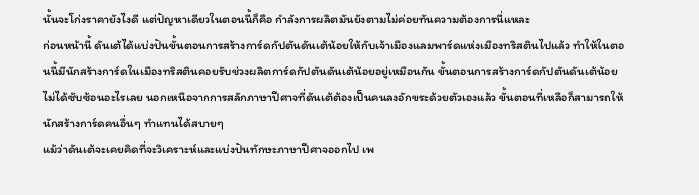นั้นจะโก่งราคายังไงดี แต่ปัญหาเดียวในตอนนี้ก็คือ กำลังการผลิตมันยังตามไม่ค่อยทันความต้องการนี่แหละ
ก่อนหน้านี้ ดันเต้ได้แบ่งปันขั้นตอนการสร้างการ์ดกัปตันดันเต้น้อยให้กับเจ้าเมืองแลมพาร์ดแห่งเมืองทริสตินไปแล้ว ทำให้ในตอนนี้มีนักสร้างการ์ดในเมืองทริสตินคอยรับช่วงผลิตการ์ดกัปตันดันเต้น้อยอยู่เหมือนกัน ขั้นตอนการสร้างการ์ดกัปตันดันเต้น้อยไม่ได้ซับซ้อนอะไรเลย นอกเหนือจากการสลักภาษาปีศาจที่ดันเต้ต้องเป็นคนลงอักขระด้วยตัวเองแล้ว ขั้นตอนที่เหลือก็สามารถให้นักสร้างการ์ดคนอื่นๆ ทำแทนได้สบายๆ
แม้ว่าดันเต้จะเคยคิดที่จะวิเคราะห์และแบ่งปันทักษะภาษาปีศาจออกไป เพ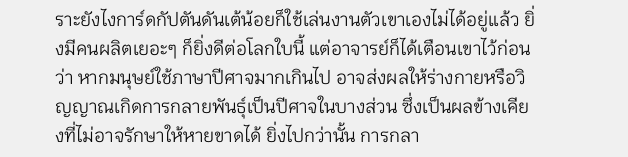ราะยังไงการ์ดกัปตันดันเต้น้อยก็ใช้เล่นงานตัวเขาเองไม่ได้อยู่แล้ว ยิ่งมีคนผลิตเยอะๆ ก็ยิ่งดีต่อโลกใบนี้ แต่อาจารย์ก็ได้เตือนเขาไว้ก่อนว่า หากมนุษย์ใช้ภาษาปีศาจมากเกินไป อาจส่งผลให้ร่างกายหรือวิญญาณเกิดการกลายพันธุ์เป็นปีศาจในบางส่วน ซึ่งเป็นผลข้างเคียงที่ไม่อาจรักษาให้หายขาดได้ ยิ่งไปกว่านั้น การกลา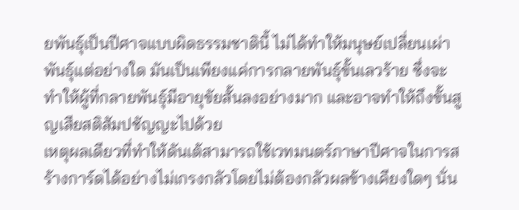ยพันธ์ุเป็นปีศาจแบบผิดธรรมชาตินี้ ไม่ได้ทำให้มนุษย์เปลี่ยนเผ่าพันธุ์แต่อย่างใด มันเป็นเพียงแค่การกลายพันธุ์ขั้นเลวร้าย ซึ่งจะทำให้ผู้ที่กลายพันธุ์มีอายุขัยสั้นลงอย่างมาก และอาจทำให้ถึงขั้นสูญเสียสติสัมปชัญญะไปด้วย
เหตุผลเดียวที่ทำให้ดันเต้สามารถใช้เวทมนตร์ภาษาปีศาจในการสร้างการ์ดได้อย่างไม่เกรงกลัวโดยไม่ต้องกลัวผลข้างเคียงใดๆ นั่น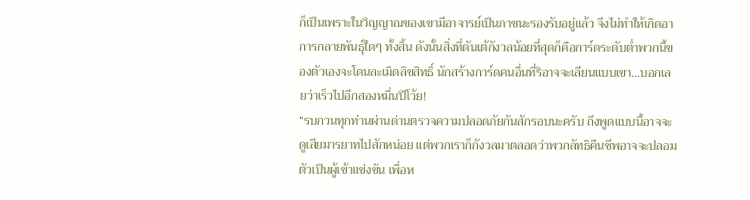ก็เป็นเพราะในวิญญาณของเขามีอาจารย์เป็นภาชนะรองรับอยู่แล้ว จึงไม่ทำให้เกิดอาการกลายพันธุ์ใดๆ ทั้งสิ้น ดังนั้นสิ่งที่ดันเต้กังวลน้อยที่สุดก็คือการ์ดระดับต่ำพวกนี้ของตัวเองจะโดนละเมิดลิขสิทธิ์ นักสร้างการ์ดคนอื่นที่ริอาจจะเลียนแบบเขา...บอกเลยว่าเร็วไปอีกสองหมื่นปีโว้ย!
“รบกวนทุกท่านผ่านด่านตรวจความปลอดภัยกันสักรอบนะครับ ถึงพูดแบบนี้อาจจะดูเสียมารยาทไปสักหน่อย แต่พวกเราก็กังวลมาตลอดว่าพวกลัทธิคืนชีพอาจจะปลอมตัวเป็นผู้เข้าแข่งขัน เพื่อห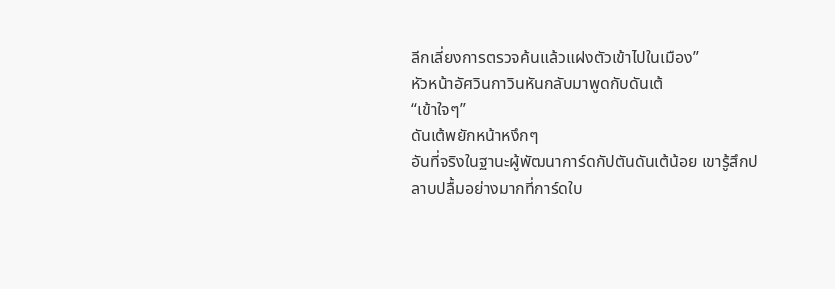ลีกเลี่ยงการตรวจค้นแล้วแฝงตัวเข้าไปในเมือง”
หัวหน้าอัศวินกาวินหันกลับมาพูดกับดันเต้
“เข้าใจๆ”
ดันเต้พยักหน้าหงึกๆ
อันที่จริงในฐานะผู้พัฒนาการ์ดกัปตันดันเต้น้อย เขารู้สึกปลาบปลื้มอย่างมากที่การ์ดใบ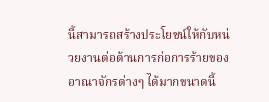นี้สามารถสร้างประโยชน์ให้กับหน่วยงานต่อต้านการก่อการร้ายของอาณาจักรต่างๆ ได้มากขนาดนี้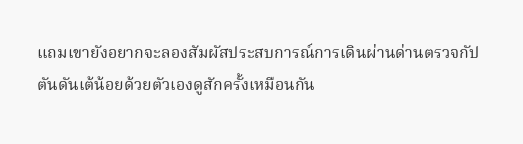แถมเขายังอยากจะลองสัมผัสประสบการณ์การเดินผ่านด่านตรวจกัปตันดันเต้น้อยด้วยตัวเองดูสักครั้งเหมือนกัน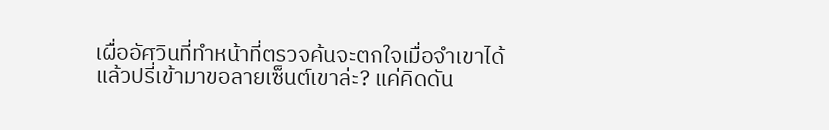เผื่ออัศวินที่ทำหน้าที่ตรวจค้นจะตกใจเมื่อจำเขาได้ แล้วปรี่เข้ามาขอลายเซ็นต์เขาล่ะ? แค่คิดดัน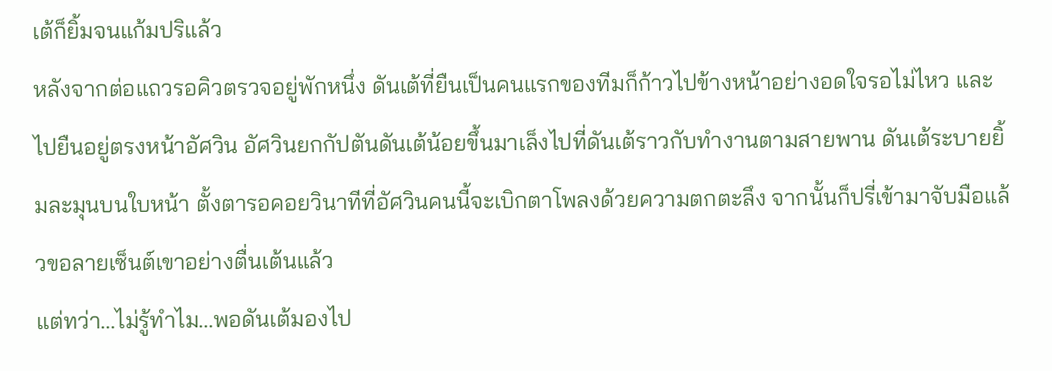เต้ก็ยิ้มจนแก้มปริแล้ว
หลังจากต่อแถวรอคิวตรวจอยู่พักหนึ่ง ดันเต้ที่ยืนเป็นคนแรกของทีมก็ก้าวไปข้างหน้าอย่างอดใจรอไม่ไหว และไปยืนอยู่ตรงหน้าอัศวิน อัศวินยกกัปตันดันเต้น้อยขึ้นมาเล็งไปที่ดันเต้ราวกับทำงานตามสายพาน ดันเต้ระบายยิ้มละมุนบนใบหน้า ตั้งตารอคอยวินาทีที่อัศวินคนนี้จะเบิกตาโพลงด้วยความตกตะลึง จากนั้นก็ปรี่เข้ามาจับมือแล้วขอลายเซ็นต์เขาอย่างตื่นเต้นแล้ว
แต่ทว่า...ไม่รู้ทำไม...พอดันเต้มองไป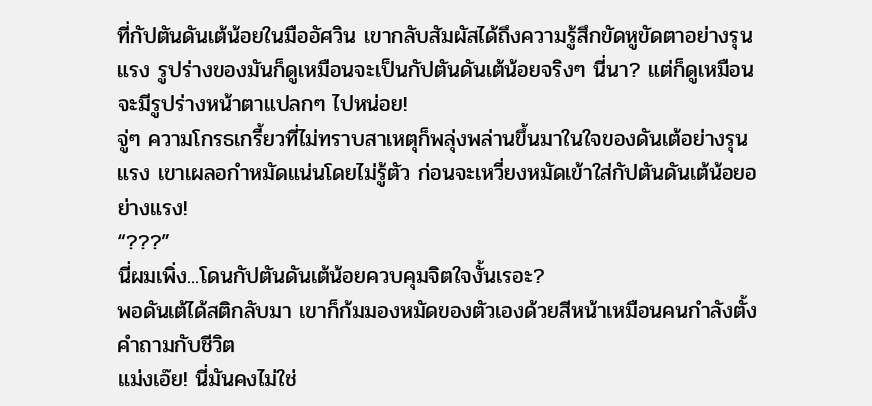ที่กัปตันดันเต้น้อยในมืออัศวิน เขากลับสัมผัสได้ถึงความรู้สึกขัดหูขัดตาอย่างรุนแรง รูปร่างของมันก็ดูเหมือนจะเป็นกัปตันดันเต้น้อยจริงๆ นี่นา? แต่ก็ดูเหมือนจะมีรูปร่างหน้าตาแปลกๆ ไปหน่อย!
จู่ๆ ความโกรธเกรี้ยวที่ไม่ทราบสาเหตุก็พลุ่งพล่านขึ้นมาในใจของดันเต้อย่างรุนแรง เขาเผลอกำหมัดแน่นโดยไม่รู้ตัว ก่อนจะเหวี่ยงหมัดเข้าใส่กัปตันดันเต้น้อยอย่างแรง!
“???”
นี่ผมเพิ่ง...โดนกัปตันดันเต้น้อยควบคุมจิตใจงั้นเรอะ?
พอดันเต้ได้สติกลับมา เขาก็ก้มมองหมัดของตัวเองด้วยสีหน้าเหมือนคนกำลังตั้งคำถามกับชีวิต
แม่งเอ๊ย! นี่มันคงไม่ใช่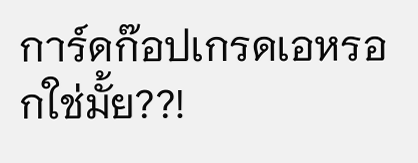การ์ดก๊อปเกรดเอหรอกใช่มั้ย??!